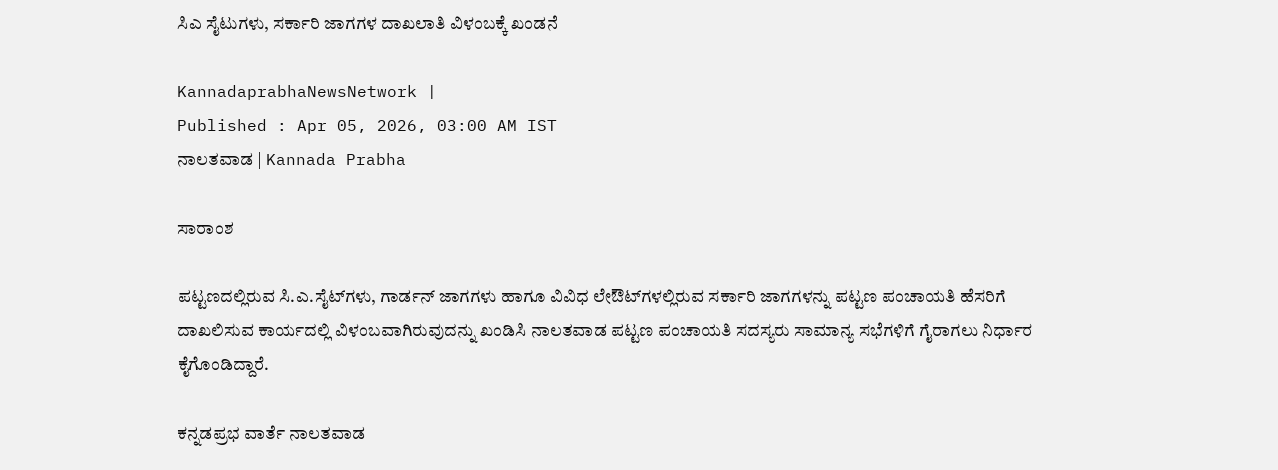ಸಿಎ ಸೈಟುಗಳು, ಸರ್ಕಾರಿ ಜಾಗಗಳ ದಾಖಲಾತಿ ವಿಳಂಬಕ್ಕೆ ಖಂಡನೆ

KannadaprabhaNewsNetwork |
Published : Apr 05, 2026, 03:00 AM IST
ನಾಲತವಾಡ | Kannada Prabha

ಸಾರಾಂಶ

ಪಟ್ಟಣದಲ್ಲಿರುವ ಸಿ.ಎ.ಸೈಟ್‌ಗಳು, ಗಾರ್ಡನ್ ಜಾಗಗಳು ಹಾಗೂ ವಿವಿಧ ಲೇಔಟ್‌ಗಳಲ್ಲಿರುವ ಸರ್ಕಾರಿ ಜಾಗಗಳನ್ನು ಪಟ್ಟಣ ಪಂಚಾಯತಿ ಹೆಸರಿಗೆ ದಾಖಲಿಸುವ ಕಾರ್ಯದಲ್ಲಿ ವಿಳಂಬವಾಗಿರುವುದನ್ನು ಖಂಡಿಸಿ ನಾಲತವಾಡ ಪಟ್ಟಣ ಪಂಚಾಯತಿ ಸದಸ್ಯರು ಸಾಮಾನ್ಯ ಸಭೆಗಳಿಗೆ ಗೈರಾಗಲು ನಿರ್ಧಾರ ಕೈಗೊಂಡಿದ್ದಾರೆ.

ಕನ್ನಡಪ್ರಭ ವಾರ್ತೆ ನಾಲತವಾಡ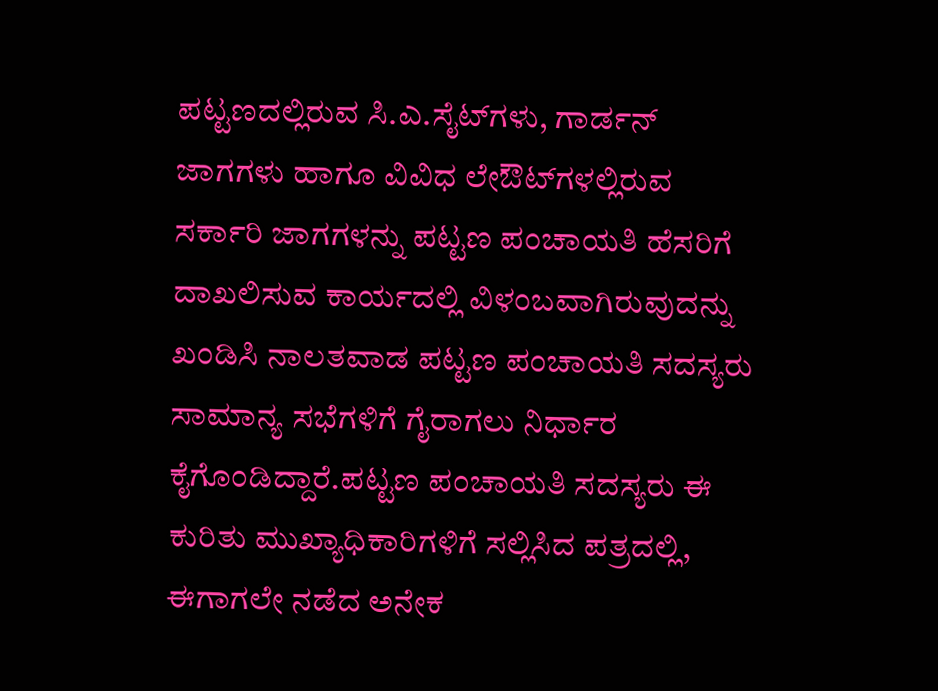ಪಟ್ಟಣದಲ್ಲಿರುವ ಸಿ.ಎ.ಸೈಟ್‌ಗಳು, ಗಾರ್ಡನ್ ಜಾಗಗಳು ಹಾಗೂ ವಿವಿಧ ಲೇಔಟ್‌ಗಳಲ್ಲಿರುವ ಸರ್ಕಾರಿ ಜಾಗಗಳನ್ನು ಪಟ್ಟಣ ಪಂಚಾಯತಿ ಹೆಸರಿಗೆ ದಾಖಲಿಸುವ ಕಾರ್ಯದಲ್ಲಿ ವಿಳಂಬವಾಗಿರುವುದನ್ನು ಖಂಡಿಸಿ ನಾಲತವಾಡ ಪಟ್ಟಣ ಪಂಚಾಯತಿ ಸದಸ್ಯರು ಸಾಮಾನ್ಯ ಸಭೆಗಳಿಗೆ ಗೈರಾಗಲು ನಿರ್ಧಾರ ಕೈಗೊಂಡಿದ್ದಾರೆ.ಪಟ್ಟಣ ಪಂಚಾಯತಿ ಸದಸ್ಯರು ಈ ಕುರಿತು ಮುಖ್ಯಾಧಿಕಾರಿಗಳಿಗೆ ಸಲ್ಲಿಸಿದ ಪತ್ರದಲ್ಲಿ, ಈಗಾಗಲೇ ನಡೆದ ಅನೇಕ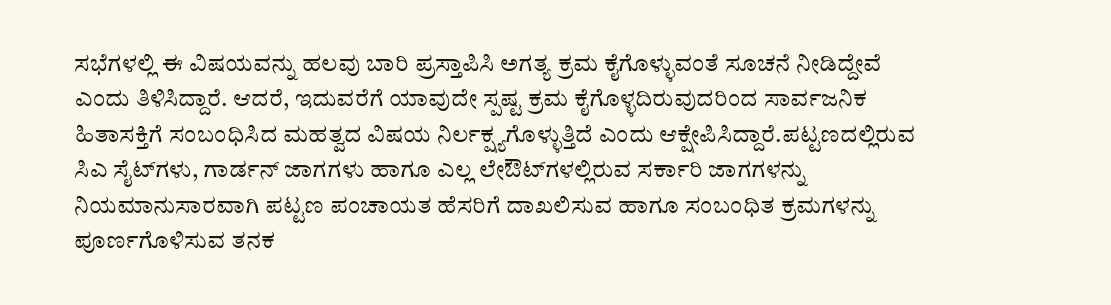ಸಭೆಗಳಲ್ಲಿ ಈ ವಿಷಯವನ್ನು ಹಲವು ಬಾರಿ ಪ್ರಸ್ತಾಪಿಸಿ ಅಗತ್ಯ ಕ್ರಮ ಕೈಗೊಳ್ಳುವಂತೆ ಸೂಚನೆ ನೀಡಿದ್ದೇವೆ ಎಂದು ತಿಳಿಸಿದ್ದಾರೆ. ಆದರೆ, ಇದುವರೆಗೆ ಯಾವುದೇ ಸ್ಪಷ್ಟ ಕ್ರಮ ಕೈಗೊಳ್ಳದಿರುವುದರಿಂದ ಸಾರ್ವಜನಿಕ ಹಿತಾಸಕ್ತಿಗೆ ಸಂಬಂಧಿಸಿದ ಮಹತ್ವದ ವಿಷಯ ನಿರ್ಲಕ್ಷ್ಯಗೊಳ್ಳುತ್ತಿದೆ ಎಂದು ಆಕ್ಷೇಪಿಸಿದ್ದಾರೆ.ಪಟ್ಟಣದಲ್ಲಿರುವ ಸಿಎ ಸೈಟ್‌ಗಳು, ಗಾರ್ಡನ್ ಜಾಗಗಳು ಹಾಗೂ ಎಲ್ಲ ಲೇಔಟ್‌ಗಳಲ್ಲಿರುವ ಸರ್ಕಾರಿ ಜಾಗಗಳನ್ನು ನಿಯಮಾನುಸಾರವಾಗಿ ಪಟ್ಟಣ ಪಂಚಾಯತ ಹೆಸರಿಗೆ ದಾಖಲಿಸುವ ಹಾಗೂ ಸಂಬಂಧಿತ ಕ್ರಮಗಳನ್ನು ಪೂರ್ಣಗೊಳಿಸುವ ತನಕ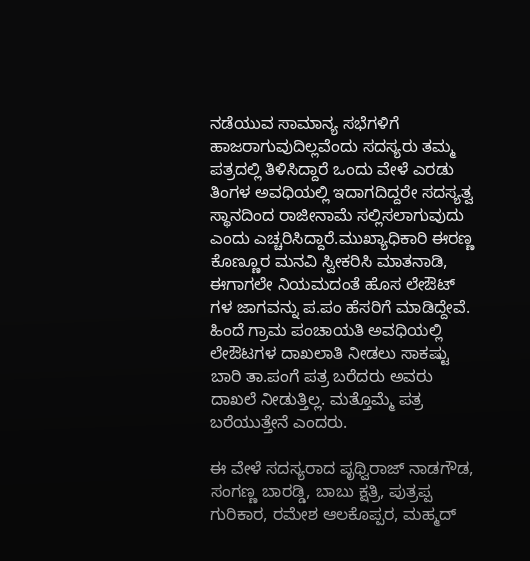ನಡೆಯುವ ಸಾಮಾನ್ಯ ಸಭೆಗಳಿಗೆ ಹಾಜರಾಗುವುದಿಲ್ಲವೆಂದು ಸದಸ್ಯರು ತಮ್ಮ ಪತ್ರದಲ್ಲಿ ತಿಳಿಸಿದ್ದಾರೆ ಒಂದು ವೇಳೆ ಎರಡು ತಿಂಗಳ ಅವಧಿಯಲ್ಲಿ ಇದಾಗದಿದ್ದರೇ ಸದಸ್ಯತ್ವ ಸ್ಥಾನದಿಂದ ರಾಜೀನಾಮೆ ಸಲ್ಲಿಸಲಾಗುವುದು ಎಂದು ಎಚ್ಚರಿಸಿದ್ದಾರೆ.ಮುಖ್ಯಾಧಿಕಾರಿ ಈರಣ್ಣ ಕೊಣ್ಣೂರ ಮನವಿ ಸ್ವೀಕರಿಸಿ ಮಾತನಾಡಿ, ಈಗಾಗಲೇ ನಿಯಮದಂತೆ ಹೊಸ ಲೇಔಟ್ ಗಳ ಜಾಗವನ್ನು ಪ.ಪಂ ಹೆಸರಿಗೆ ಮಾಡಿದ್ದೇವೆ. ಹಿಂದೆ ಗ್ರಾಮ ಪಂಚಾಯತಿ ಅವಧಿಯಲ್ಲಿ ಲೇಔಟಗಳ ದಾಖಲಾತಿ ನೀಡಲು ಸಾಕಷ್ಟು ಬಾರಿ ತಾ.ಪಂಗೆ ಪತ್ರ ಬರೆದರು ಅವರು ದಾಖಲೆ ನೀಡುತ್ತಿಲ್ಲ. ಮತ್ತೊಮ್ಮೆ ಪತ್ರ‌ ಬರೆಯುತ್ತೇನೆ ಎಂದರು.

ಈ ವೇಳೆ ಸದಸ್ಯರಾದ ಪೃಥ್ವಿರಾಜ್‌ ನಾಡಗೌಡ, ಸಂಗಣ್ಣ ಬಾರಡ್ಡಿ, ಬಾಬು ಕ್ಷತ್ರಿ, ಪುತ್ರಪ್ಪ ಗುರಿಕಾರ, ರಮೇಶ ಆಲಕೊಪ್ಪರ, ಮಹ್ಮದ್‌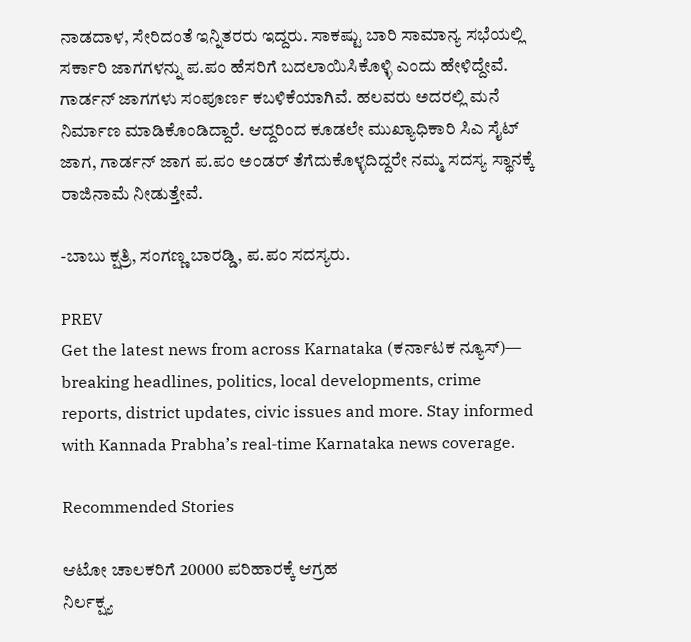ನಾಡದಾಳ, ಸೇರಿದಂತೆ ಇನ್ನಿತರರು ಇದ್ದರು. ಸಾಕಷ್ಟು ಬಾರಿ ಸಾಮಾನ್ಯ ಸಭೆಯಲ್ಲಿ ಸರ್ಕಾರಿ ಜಾಗಗಳನ್ನು ಪ.ಪಂ ಹೆಸರಿಗೆ ಬದಲಾಯಿಸಿಕೊಳ್ಳಿ ಎಂದು ಹೇಳಿದ್ದೇವೆ. ಗಾರ್ಡನ್ ಜಾಗಗಳು ಸಂಪೂರ್ಣ ಕಬಳಿಕೆಯಾಗಿವೆ. ಹಲವರು ಅದರಲ್ಲಿ ಮನೆ ನಿರ್ಮಾಣ ಮಾಡಿಕೊಂಡಿದ್ದಾರೆ. ಆದ್ದರಿಂದ ಕೂಡಲೇ ಮುಖ್ಯಾಧಿಕಾರಿ ಸಿಎ ಸೈಟ್ ಜಾಗ, ಗಾರ್ಡನ್ ಜಾಗ ಪ.ಪಂ ಅಂಡರ್ ತೆಗೆದುಕೊಳ್ಳದಿದ್ದರೇ ನಮ್ಮ ಸದಸ್ಯ ಸ್ಥಾನಕ್ಕೆ ರಾಜಿನಾಮೆ ನೀಡುತ್ತೇವೆ.

-ಬಾಬು ಕ್ಷತ್ರಿ, ಸಂಗಣ್ಣ ಬಾರಡ್ಡಿ, ಪ.ಪಂ ಸದಸ್ಯರು.

PREV
Get the latest news from across Karnataka (ಕರ್ನಾಟಕ ನ್ಯೂಸ್)— breaking headlines, politics, local developments, crime reports, district updates, civic issues and more. Stay informed with Kannada Prabha’s real‑time Karnataka news coverage.

Recommended Stories

ಆಟೋ ಚಾಲಕರಿಗೆ 20000 ಪರಿಹಾರಕ್ಕೆ ಆಗ್ರಹ
ನಿರ್ಲಕ್ಷ್ಯ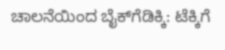ಚಾಲನೆಯಿಂದ ಬೈಕ್‌ಗೆಡಿಕ್ಕಿ: ಟೆಕ್ಕಿಗೆ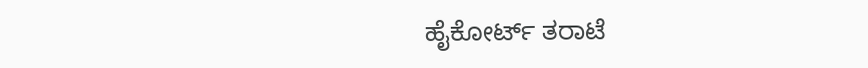ಹೈಕೋರ್ಟ್‌ ತರಾಟೆ